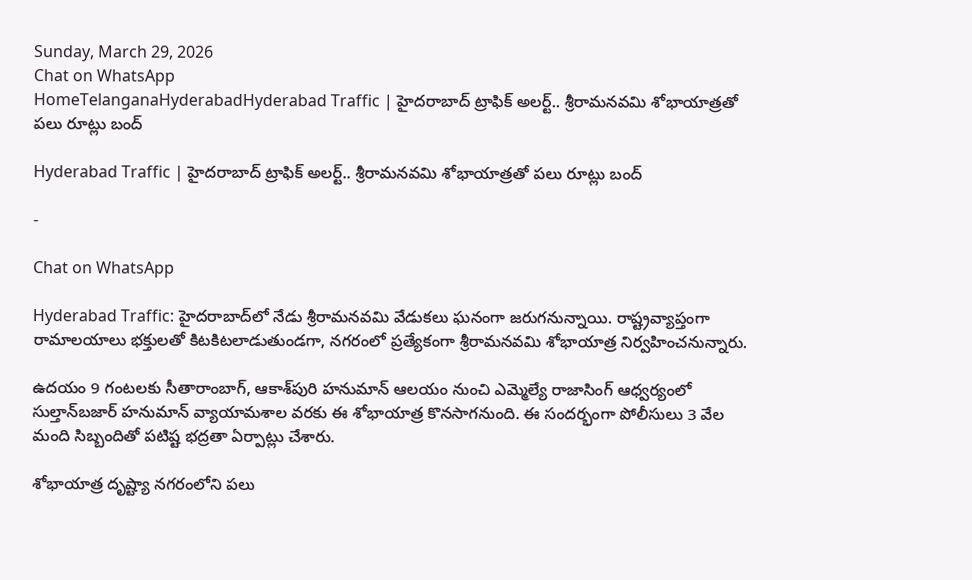Sunday, March 29, 2026
Chat on WhatsApp
HomeTelanganaHyderabadHyderabad Traffic | హైదరాబాద్ ట్రాఫిక్ అలర్ట్.. శ్రీరామనవమి శోభాయాత్రతో పలు రూట్లు బంద్

Hyderabad Traffic | హైదరాబాద్ ట్రాఫిక్ అలర్ట్.. శ్రీరామనవమి శోభాయాత్రతో పలు రూట్లు బంద్

-

Chat on WhatsApp

Hyderabad Traffic: హైదరాబాద్‌లో నేడు శ్రీరామనవమి వేడుకలు ఘనంగా జరుగనున్నాయి. రాష్ట్రవ్యాప్తంగా రామాలయాలు భక్తులతో కిటకిటలాడుతుండగా, నగరంలో ప్రత్యేకంగా శ్రీరామనవమి శోభాయాత్ర నిర్వహించనున్నారు.

ఉదయం 9 గంటలకు సీతారాంబాగ్‌, ఆకాశ్‌పురి హనుమాన్ ఆలయం నుంచి ఎమ్మెల్యే రాజాసింగ్ ఆధ్వర్యంలో సుల్తాన్‌బజార్ హనుమాన్ వ్యాయామశాల వరకు ఈ శోభాయాత్ర కొనసాగనుంది. ఈ సందర్భంగా పోలీసులు 3 వేల మంది సిబ్బందితో పటిష్ట భద్రతా ఏర్పాట్లు చేశారు.

శోభాయాత్ర దృష్ట్యా నగరంలోని పలు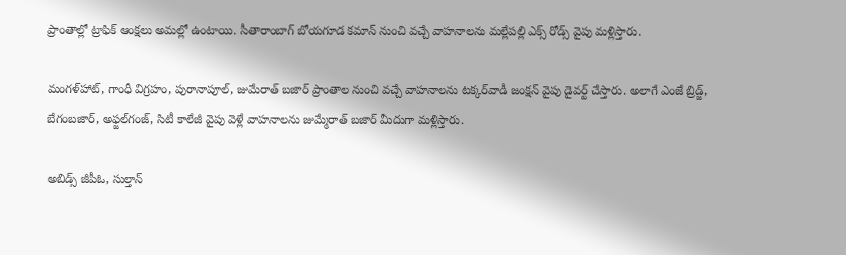ప్రాంతాల్లో ట్రాఫిక్ ఆంక్షలు అమల్లో ఉంటాయి. సీతారాంబాగ్ బోయగూడ కమాన్ నుంచి వచ్చే వాహనాలను మల్లేపల్లి ఎక్స్ రోడ్స్ వైపు మళ్లిస్తారు.

మంగళ్‌హాట్, గాంధీ విగ్రహం, పురానాపూల్, జుమేరాత్ బజార్ ప్రాంతాల నుంచి వచ్చే వాహనాలను టక్కర్‌వాడీ జంక్షన్ వైపు డైవర్ట్ చేస్తారు. అలాగే ఎంజే బ్రిడ్జ్, బేగంబజార్, అఫ్జల్‌గంజ్, సిటీ కాలేజీ వైపు వెళ్లే వాహనాలను జుమ్మేరాత్ బజార్ మీదుగా మళ్లిస్తారు.

అబిడ్స్ జీపీఓ, సుల్తాన్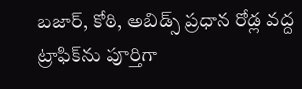బజార్, కోఠి, అబిడ్స్ ప్రధాన రోడ్ల వద్ద ట్రాఫిక్‌ను పూర్తిగా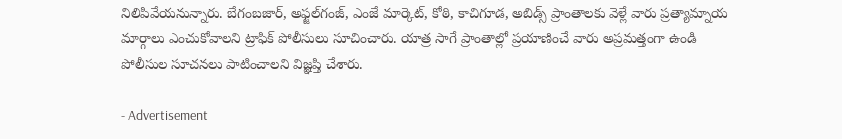నిలిపివేయనున్నారు. బేగంబజార్, అఫ్జల్‌గంజ్, ఎంజే మార్కెట్, కోఠి, కాచిగూడ, అబిడ్స్ ప్రాంతాలకు వెళ్లే వారు ప్రత్యామ్నాయ మార్గాలు ఎంచుకోవాలని ట్రాఫిక్ పోలీసులు సూచించారు. యాత్ర సాగే ప్రాంతాల్లో ప్రయాణించే వారు అప్రమత్తంగా ఉండి పోలీసుల సూచనలు పాటించాలని విజ్ఞప్తి చేశారు.

- Advertisement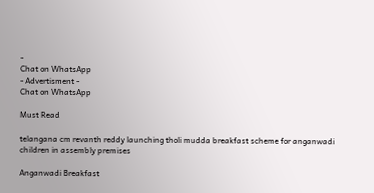-
Chat on WhatsApp
- Advertisment -
Chat on WhatsApp

Must Read

telangana cm revanth reddy launching tholi mudda breakfast scheme for anganwadi children in assembly premises

Anganwadi Breakfast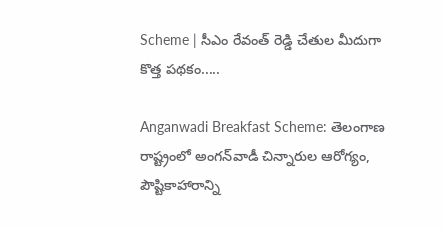Scheme | సీఎం రేవంత్ రెడ్డి చేతుల మీదుగా కొత్త పథకం.....

Anganwadi Breakfast Scheme: తెలంగాణ రాష్ట్రంలో అంగన్‌వాడీ చిన్నారుల ఆరోగ్యం, పౌష్టికాహారాన్ని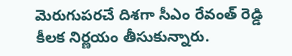మెరుగుపరచే దిశగా సీఎం రేవంత్ రెడ్డి కీలక నిర్ణయం తీసుకున్నారు.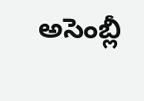అసెంబ్లీ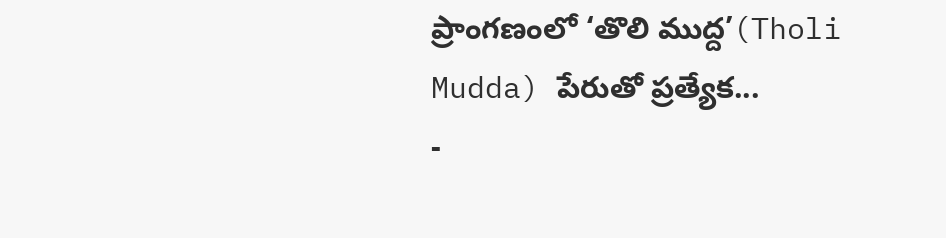ప్రాంగణంలో ‘తొలి ముద్ద’(Tholi Mudda) పేరుతో ప్రత్యేక...
-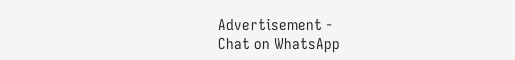Advertisement -
Chat on WhatsApp